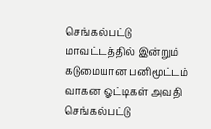செங்கல்பட்டு மாவட்டத்தில் இன்றும் கடுமையான பனிமூட்டம் வாகன ஓட்டிகள் அவதி
செங்கல்பட்டு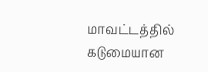மாவட்டத்தில் கடுமையான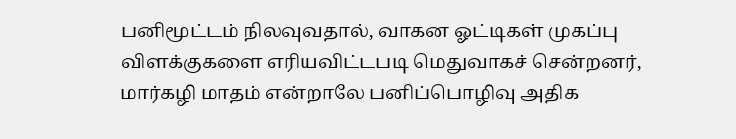பனிமூட்டம் நிலவுவதால், வாகன ஓட்டிகள் முகப்பு விளக்குகளை எரியவிட்டபடி மெதுவாகச் சென்றனர், மார்கழி மாதம் என்றாலே பனிப்பொழிவு அதிக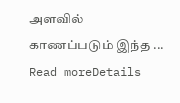அளவில் காணப்படும் இந்த ...
Read moreDetails